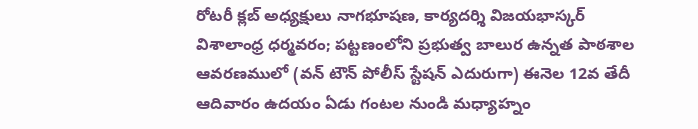రోటరీ క్లబ్ అధ్యక్షులు నాగభూషణ, కార్యదర్శి విజయభాస్కర్
విశాలాంధ్ర ధర్మవరం; పట్టణంలోని ప్రభుత్వ బాలుర ఉన్నత పాఠశాల ఆవరణములో (వన్ టౌన్ పోలీస్ స్టేషన్ ఎదురుగా) ఈనెల 12వ తేదీ ఆదివారం ఉదయం ఏడు గంటల నుండి మధ్యాహ్నం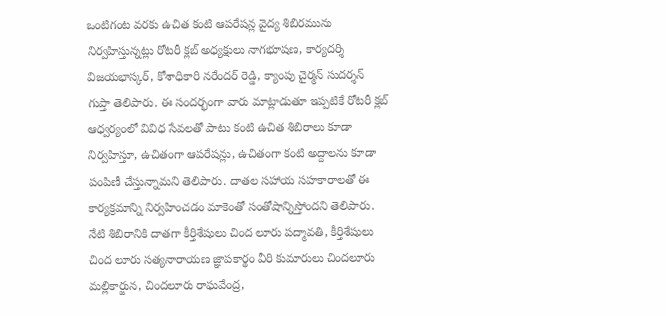ఒంటిగంట వరకు ఉచిత కంటి ఆపరేషన్ల వైద్య శిబిరమును నిర్వహిస్తున్నట్లు రోటరీ క్లబ్ అధ్యక్షులు నాగభూషణ, కార్యదర్శి విజయభాస్కర్, కోశాధికారి నరేందర్ రెడ్డి, క్యాంపు చైర్మన్ సుదర్శన్ గుప్తా తెలిపారు. ఈ సందర్భంగా వారు మాట్లాడుతూ ఇప్పటికే రోటరీ క్లబ్ ఆధ్వర్యంలో వివిధ సేవలతో పాటు కంటి ఉచిత శిబిరాలు కూడా నిర్వహిస్తూ, ఉచితంగా ఆపరేషన్లు, ఉచితంగా కంటి అద్దాలను కూడా పంపిణీ చేస్తున్నామని తెలిపారు. దాతల సహాయ సహకారాలతో ఈ కార్యక్రమాన్ని నిర్వహించడం మాకెంతో సంతోషాన్నిస్తోందని తెలిపారు. నేటి శిబిరానికి దాతగా కీర్తిశేషులు చింద లూరు పద్మావతి, కీర్తిశేషులు చింద లూరు సత్యనారాయణ జ్ఞాపకార్థం వీరి కుమారులు చిందలూరు మల్లికార్జున, చిందలూరు రాఘవేంద్ర,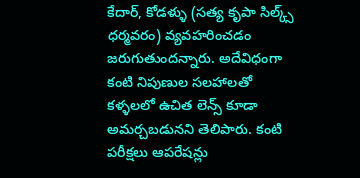కేదార్, కోడళ్ళు (సత్య కృపా సిల్క్స్ ధర్మవరం) వ్యవహరించడం జరుగుతుందన్నారు. అదేవిధంగా కంటి నిపుణుల సలహాలతో కళ్ళలలో ఉచిత లెన్స్ కూడా అమర్చబడునని తెలిపారు. కంటి పరీక్షలు ఆపరేషన్లు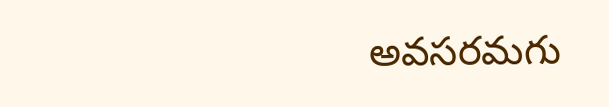అవసరమగు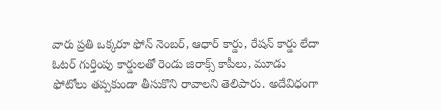వారు ప్రతి ఒక్కరూ ఫోన్ నెంబర్, ఆధార్ కార్డు, రేషన్ కార్డు లేదా ఓటర్ గుర్తింపు కార్డులతో రెండు జిరాక్స్ కాపీలు, మూడు ఫోటోలు తప్పకుండా తీసుకొని రావాలని తెలిపారు. అదేవిధంగా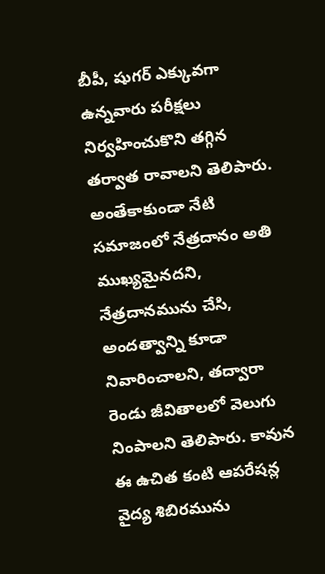బీపీ, షుగర్ ఎక్కువగా ఉన్నవారు పరీక్షలు నిర్వహించుకొని తగ్గిన తర్వాత రావాలని తెలిపారు. అంతేకాకుండా నేటి సమాజంలో నేత్రదానం అతి ముఖ్యమైనదని, నేత్రదానమును చేసి, అందత్వాన్ని కూడా నివారించాలని, తద్వారా రెండు జీవితాలలో వెలుగు నింపాలని తెలిపారు. కావున ఈ ఉచిత కంటి ఆపరేషన్ల వైద్య శిబిరమును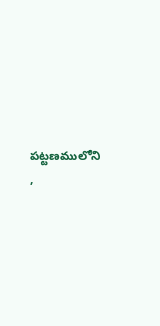పట్టణములోని ,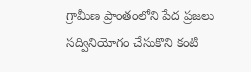గ్రామీణ ప్రాంతంలోని పేద ప్రజలు సద్వినియోగం చేసుకొని కంటి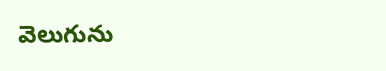వెలుగును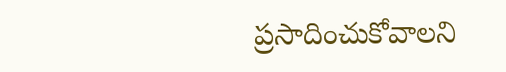ప్రసాదించుకోవాలని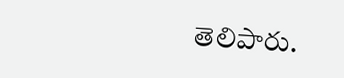తెలిపారు.